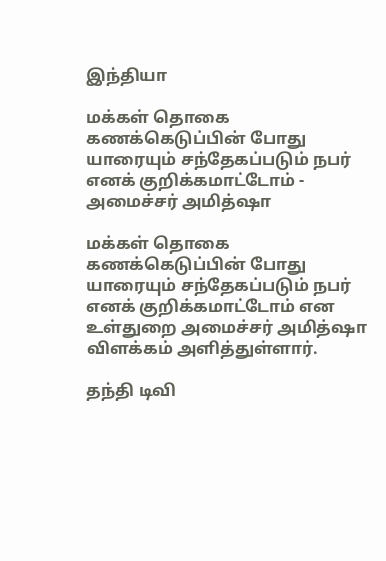இந்தியா

மக்கள் தொகை கணக்கெடுப்பின் போது யாரையும் சந்தேகப்படும் நபர் எனக் குறிக்கமாட்டோம் - அமைச்சர் அமித்ஷா

மக்கள் தொகை கணக்கெடுப்பின் போது யாரையும் சந்தேகப்படும் நபர் எனக் குறிக்கமாட்டோம் என உள்துறை அமைச்சர் அமித்ஷா விளக்கம் அளித்துள்ளார்.

தந்தி டிவி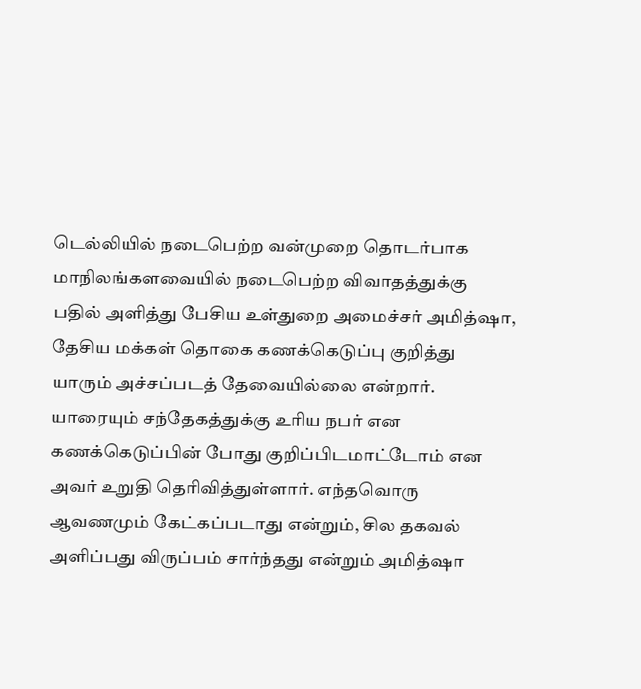டெல்லியில் நடைபெற்ற வன்முறை தொடர்பாக மாநிலங்களவையில் நடைபெற்ற விவாதத்துக்கு பதில் அளித்து பேசிய உள்துறை அமைச்சர் அமித்ஷா, தேசிய மக்கள் தொகை கணக்கெடுப்பு குறித்து யாரும் அச்சப்படத் தேவையில்லை என்றார். யாரையும் சந்தேகத்துக்கு உரிய நபர் என கணக்கெடுப்பின் போது குறிப்பிடமாட்டோம் என அவர் உறுதி தெரிவித்துள்ளார். எந்தவொரு ஆவணமும் கேட்கப்படாது என்றும், சில தகவல் அளிப்பது விருப்பம் சார்ந்தது என்றும் அமித்ஷா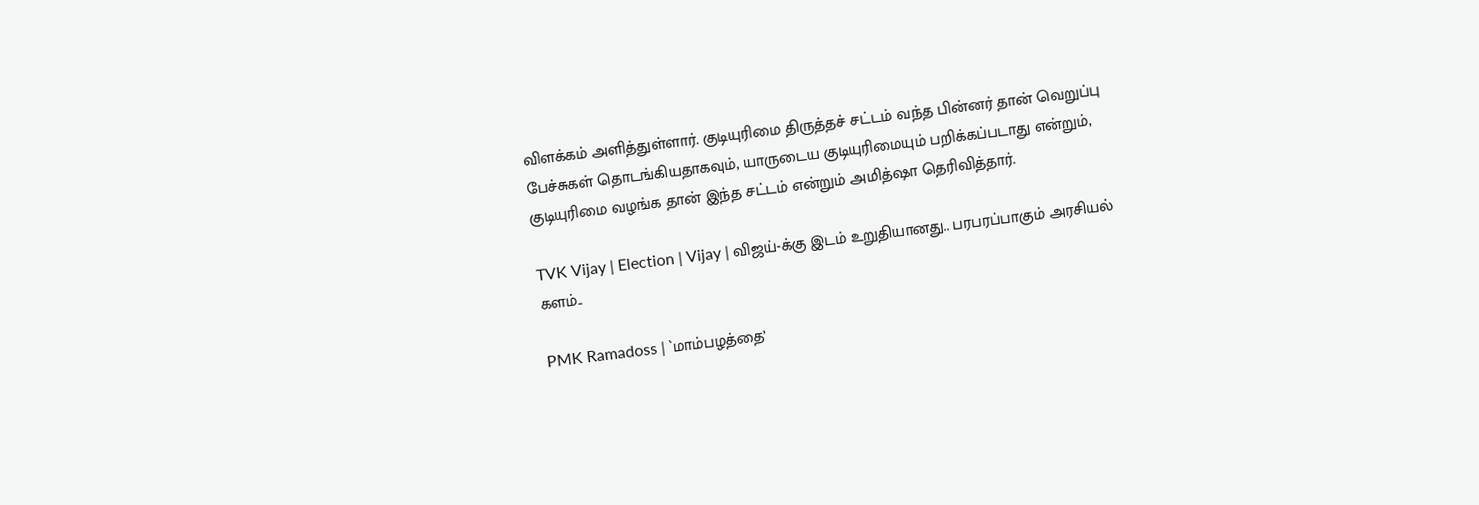விளக்கம் அளித்துள்ளார். குடியுரிமை திருத்தச் சட்டம் வந்த பின்னர் தான் வெறுப்பு பேச்சுகள் தொடங்கியதாகவும், யாருடைய குடியுரிமையும் பறிக்கப்படாது என்றும், குடியுரிமை வழங்க தான் இந்த சட்டம் என்றும் அமித்ஷா தெரிவித்தார்.

TVK Vijay | Election | Vijay | விஜய்-க்கு இடம் உறுதியானது.. பரபரப்பாகும் அரசியல் களம்..

PMK Ramadoss | `மாம்பழத்தை’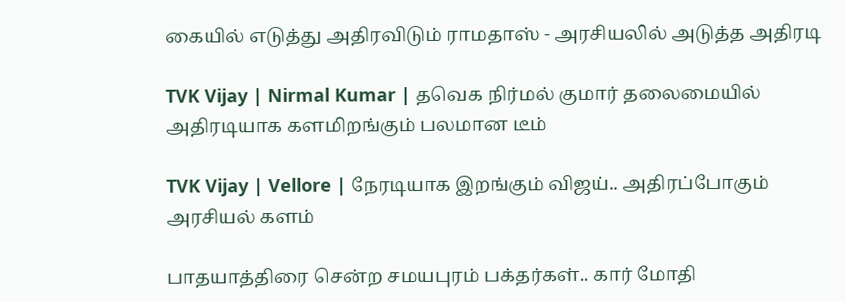கையில் எடுத்து அதிரவிடும் ராமதாஸ் - அரசியலில் அடுத்த அதிரடி

TVK Vijay | Nirmal Kumar | தவெக நிர்மல் குமார் தலைமையில் அதிரடியாக களமிறங்கும் பலமான டீம்

TVK Vijay | Vellore | நேரடியாக இறங்கும் விஜய்.. அதிரப்போகும் அரசியல் களம்

பாதயாத்திரை சென்ற சமயபுரம் பக்தர்கள்.. கார் மோதி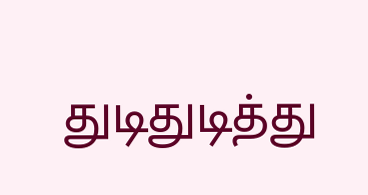துடிதுடித்து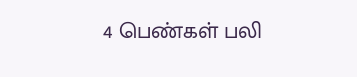4 பெண்கள் பலி